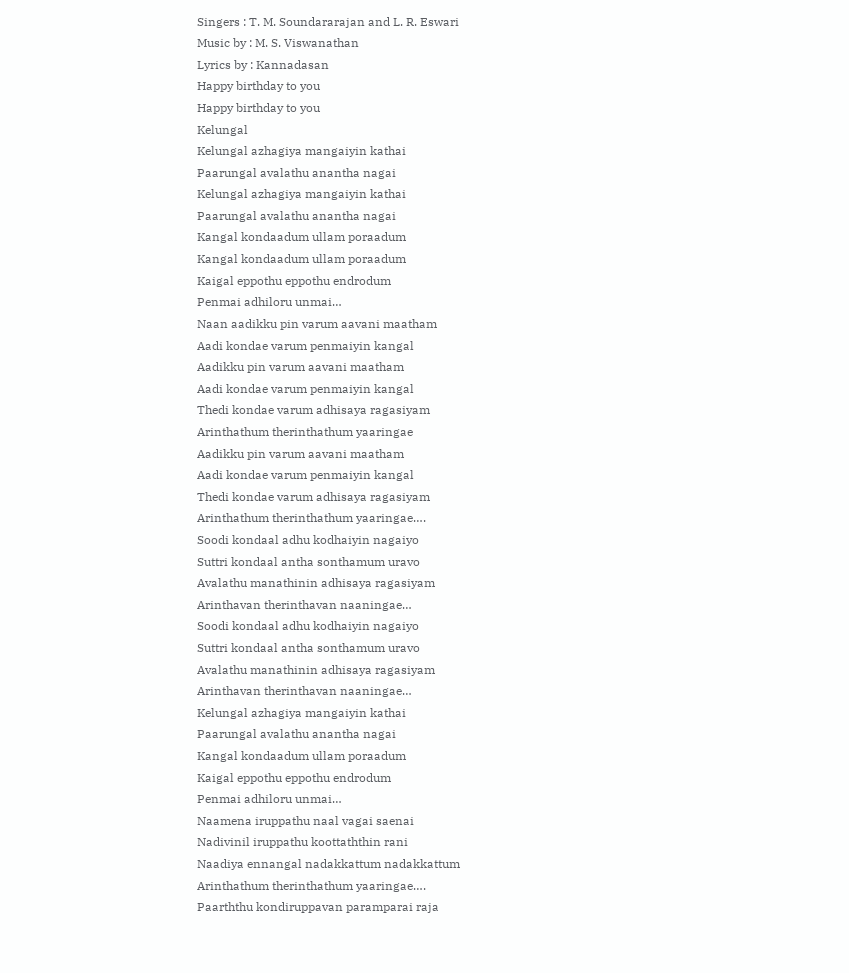Singers : T. M. Soundararajan and L. R. Eswari
Music by : M. S. Viswanathan
Lyrics by : Kannadasan
Happy birthday to you
Happy birthday to you
Kelungal
Kelungal azhagiya mangaiyin kathai
Paarungal avalathu anantha nagai
Kelungal azhagiya mangaiyin kathai
Paarungal avalathu anantha nagai
Kangal kondaadum ullam poraadum
Kangal kondaadum ullam poraadum
Kaigal eppothu eppothu endrodum
Penmai adhiloru unmai…
Naan aadikku pin varum aavani maatham
Aadi kondae varum penmaiyin kangal
Aadikku pin varum aavani maatham
Aadi kondae varum penmaiyin kangal
Thedi kondae varum adhisaya ragasiyam
Arinthathum therinthathum yaaringae
Aadikku pin varum aavani maatham
Aadi kondae varum penmaiyin kangal
Thedi kondae varum adhisaya ragasiyam
Arinthathum therinthathum yaaringae….
Soodi kondaal adhu kodhaiyin nagaiyo
Suttri kondaal antha sonthamum uravo
Avalathu manathinin adhisaya ragasiyam
Arinthavan therinthavan naaningae…
Soodi kondaal adhu kodhaiyin nagaiyo
Suttri kondaal antha sonthamum uravo
Avalathu manathinin adhisaya ragasiyam
Arinthavan therinthavan naaningae…
Kelungal azhagiya mangaiyin kathai
Paarungal avalathu anantha nagai
Kangal kondaadum ullam poraadum
Kaigal eppothu eppothu endrodum
Penmai adhiloru unmai…
Naamena iruppathu naal vagai saenai
Nadivinil iruppathu koottaththin rani
Naadiya ennangal nadakkattum nadakkattum
Arinthathum therinthathum yaaringae….
Paarththu kondiruppavan paramparai raja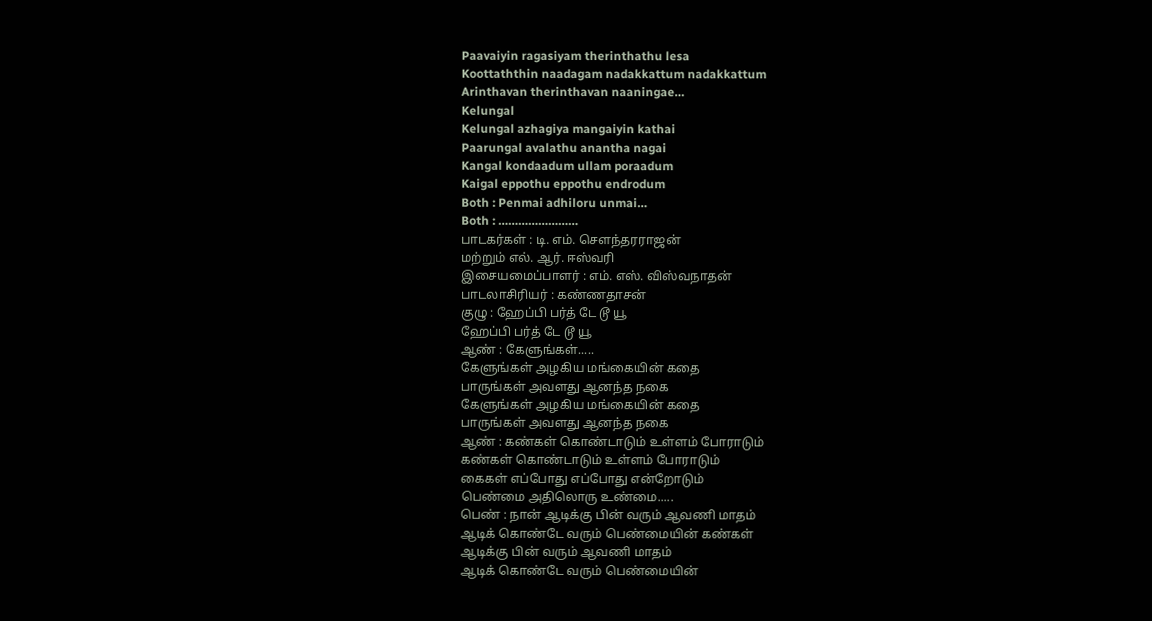Paavaiyin ragasiyam therinthathu lesa
Koottaththin naadagam nadakkattum nadakkattum
Arinthavan therinthavan naaningae…
Kelungal
Kelungal azhagiya mangaiyin kathai
Paarungal avalathu anantha nagai
Kangal kondaadum ullam poraadum
Kaigal eppothu eppothu endrodum
Both : Penmai adhiloru unmai…
Both : ……………………
பாடகர்கள் : டி. எம். சௌந்தரராஜன்
மற்றும் எல். ஆர். ஈஸ்வரி
இசையமைப்பாளர் : எம். எஸ். விஸ்வநாதன்
பாடலாசிரியர் : கண்ணதாசன்
குழு : ஹேப்பி பர்த் டே டூ யூ
ஹேப்பி பர்த் டே டூ யூ
ஆண் : கேளுங்கள்.....
கேளுங்கள் அழகிய மங்கையின் கதை
பாருங்கள் அவளது ஆனந்த நகை
கேளுங்கள் அழகிய மங்கையின் கதை
பாருங்கள் அவளது ஆனந்த நகை
ஆண் : கண்கள் கொண்டாடும் உள்ளம் போராடும்
கண்கள் கொண்டாடும் உள்ளம் போராடும்
கைகள் எப்போது எப்போது என்றோடும்
பெண்மை அதிலொரு உண்மை.....
பெண் : நான் ஆடிக்கு பின் வரும் ஆவணி மாதம்
ஆடிக் கொண்டே வரும் பெண்மையின் கண்கள்
ஆடிக்கு பின் வரும் ஆவணி மாதம்
ஆடிக் கொண்டே வரும் பெண்மையின்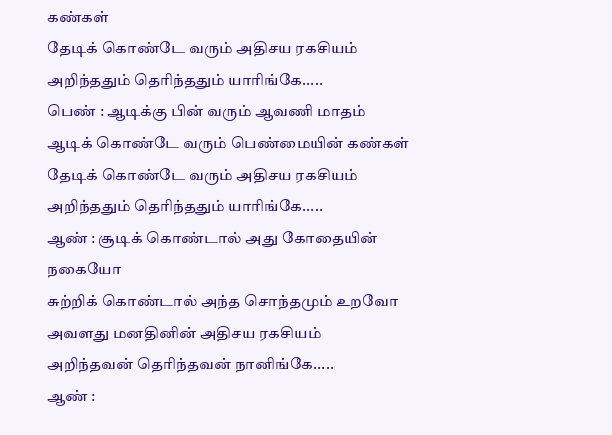கண்கள்
தேடிக் கொண்டே வரும் அதிசய ரகசியம்
அறிந்ததும் தெரிந்ததும் யாரிங்கே.....
பெண் : ஆடிக்கு பின் வரும் ஆவணி மாதம்
ஆடிக் கொண்டே வரும் பெண்மையின் கண்கள்
தேடிக் கொண்டே வரும் அதிசய ரகசியம்
அறிந்ததும் தெரிந்ததும் யாரிங்கே.....
ஆண் : சூடிக் கொண்டால் அது கோதையின் நகையோ
சுற்றிக் கொண்டால் அந்த சொந்தமும் உறவோ
அவளது மனதினின் அதிசய ரகசியம்
அறிந்தவன் தெரிந்தவன் நானிங்கே.....
ஆண் :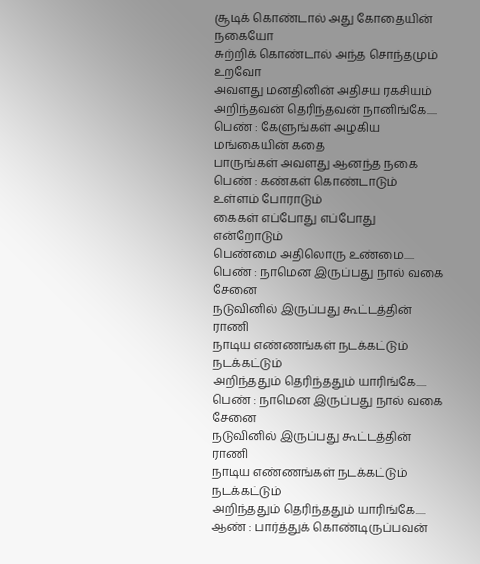சூடிக் கொண்டால் அது கோதையின் நகையோ
சுற்றிக் கொண்டால் அந்த சொந்தமும் உறவோ
அவளது மனதினின் அதிசய ரகசியம்
அறிந்தவன் தெரிந்தவன் நானிங்கே.....
பெண் : கேளுங்கள் அழகிய மங்கையின் கதை
பாருங்கள் அவளது ஆனந்த நகை
பெண் : கண்கள் கொண்டாடும் உள்ளம் போராடும்
கைகள் எப்போது எப்போது என்றோடும்
பெண்மை அதிலொரு உண்மை.....
பெண் : நாமென இருப்பது நால் வகை சேனை
நடுவினில் இருப்பது கூட்டத்தின் ராணி
நாடிய எண்ணங்கள் நடக்கட்டும் நடக்கட்டும்
அறிந்ததும் தெரிந்ததும் யாரிங்கே.....
பெண் : நாமென இருப்பது நால் வகை சேனை
நடுவினில் இருப்பது கூட்டத்தின் ராணி
நாடிய எண்ணங்கள் நடக்கட்டும் நடக்கட்டும்
அறிந்ததும் தெரிந்ததும் யாரிங்கே.....
ஆண் : பார்த்துக் கொண்டிருப்பவன்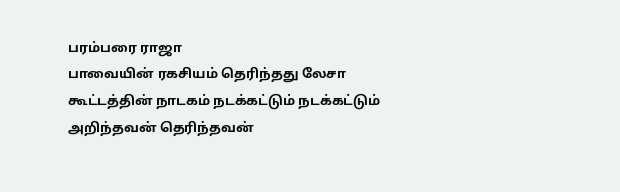பரம்பரை ராஜா
பாவையின் ரகசியம் தெரிந்தது லேசா
கூட்டத்தின் நாடகம் நடக்கட்டும் நடக்கட்டும்
அறிந்தவன் தெரிந்தவன்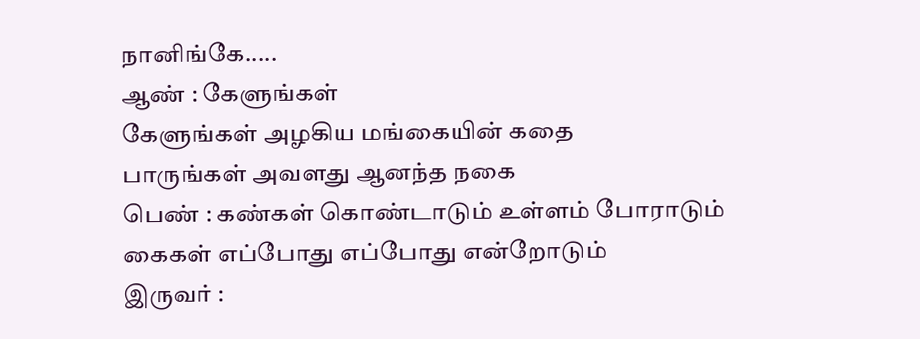நானிங்கே.....
ஆண் : கேளுங்கள்
கேளுங்கள் அழகிய மங்கையின் கதை
பாருங்கள் அவளது ஆனந்த நகை
பெண் : கண்கள் கொண்டாடும் உள்ளம் போராடும்
கைகள் எப்போது எப்போது என்றோடும்
இருவர் :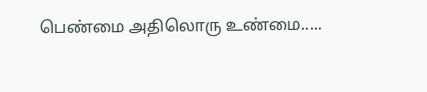பெண்மை அதிலொரு உண்மை.....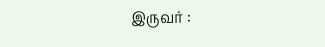இருவர் :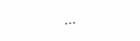...